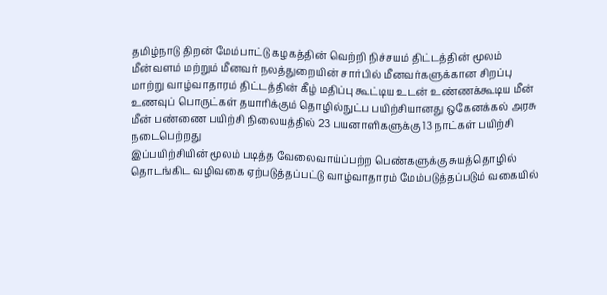தமிழ்நாடு திறன் மேம்பாட்டு கழகத்தின் வெற்றி நிச்சயம் திட்டத்தின் மூலம் மீன்வளம் மற்றும் மீனவர் நலத்துறையின் சார்பில் மீனவர்களுக்கான சிறப்பு மாற்று வாழ்வாதாரம் திட்டத்தின் கீழ் மதிப்பு கூட்டிய உடன் உண்ணக்கூடிய மீன் உணவுப் பொருட்கள் தயாரிக்கும் தொழில்நுட்ப பயிற்சியானது ஒகேனக்கல் அரசு மீன் பண்ணை பயிற்சி நிலையத்தில் 23 பயனாளிகளுக்கு 13 நாட்கள் பயிற்சி நடைபெற்றது
இப்பயிற்சியின் மூலம் படித்த வேலைவாய்ப்பற்ற பெண்களுக்கு சுயத்தொழில் தொடங்கிட வழிவகை ஏற்படுத்தப்பட்டு வாழ்வாதாரம் மேம்படுத்தப்படும் வகையில்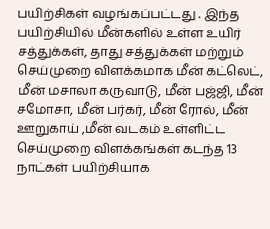பயிற்சிகள் வழங்கப்பட்டது . இந்த பயிற்சியில் மீன்களில் உள்ள உயிர் சத்துக்கள், தாது சத்துக்கள் மற்றும் செய்முறை விளக்கமாக மீன் கட்லெட், மீன் மசாலா கருவாடு, மீன் பஜ்ஜி, மீன் சமோசா, மீன் பர்கர், மீன் ரோல், மீன் ஊறுகாய் ,மீன் வடகம் உள்ளிட்ட செய்முறை விளக்கங்கள் கடந்த 13 நாட்கள் பயிற்சியாக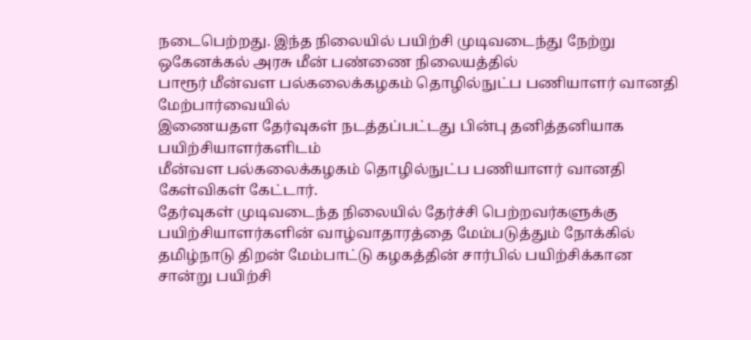நடைபெற்றது. இந்த நிலையில் பயிற்சி முடிவடைந்து நேற்று ஒகேனக்கல் அரசு மீன் பண்ணை நிலையத்தில்
பாரூர் மீன்வள பல்கலைக்கழகம் தொழில்நுட்ப பணியாளர் வானதி மேற்பார்வையில்
இணையதள தேர்வுகள் நடத்தப்பட்டது பின்பு தனித்தனியாக பயிற்சியாளர்களிடம்
மீன்வள பல்கலைக்கழகம் தொழில்நுட்ப பணியாளர் வானதி கேள்விகள் கேட்டார்.
தேர்வுகள் முடிவடைந்த நிலையில் தேர்ச்சி பெற்றவர்களுக்கு பயிற்சியாளர்களின் வாழ்வாதாரத்தை மேம்படுத்தும் நோக்கில் தமிழ்நாடு திறன் மேம்பாட்டு கழகத்தின் சார்பில் பயிற்சிக்கான சான்று பயிற்சி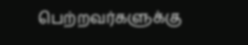பெற்றவர்களுக்கு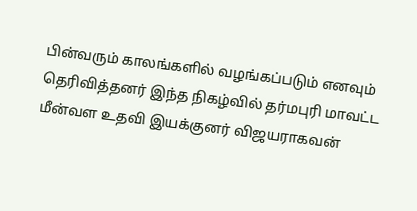பின்வரும் காலங்களில் வழங்கப்படும் எனவும் தெரிவித்தனர் இந்த நிகழ்வில் தர்மபுரி மாவட்ட மீன்வள உதவி இயக்குனர் விஜயராகவன்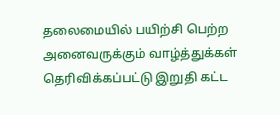தலைமையில் பயிற்சி பெற்ற அனைவருக்கும் வாழ்த்துக்கள் தெரிவிக்கப்பட்டு இறுதி கட்ட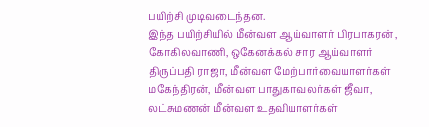பயிற்சி முடிவடைந்தன.
இந்த பயிற்சியில் மீன்வள ஆய்வாளர் பிரபாகரன் , கோகிலவாணி, ஒகேனக்கல் சார ஆய்வாளர் திருப்பதி ராஜா, மீன்வள மேற்பார்வையாளர்கள் மகேந்திரன், மீன்வள பாதுகாவலர்கள் ஜீவா, லட்சுமணன் மீன்வள உதவியாளர்கள்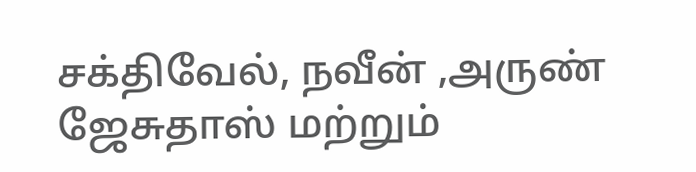சக்திவேல், நவீன் ,அருண் ஜேசுதாஸ் மற்றும்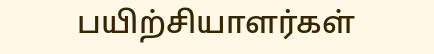பயிற்சியாளர்கள்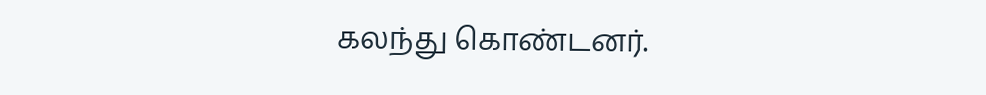கலந்து கொண்டனர்.